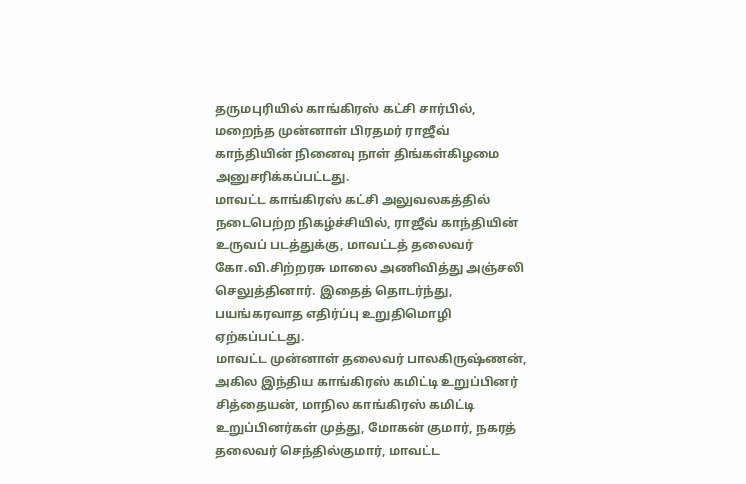தருமபுரியில் காங்கிரஸ் கட்சி சார்பில், மறைந்த முன்னாள் பிரதமர் ராஜீவ் காந்தியின் நினைவு நாள் திங்கள்கிழமை அனுசரிக்கப்பட்டது.
மாவட்ட காங்கிரஸ் கட்சி அலுவலகத்தில் நடைபெற்ற நிகழ்ச்சியில், ராஜீவ் காந்தியின் உருவப் படத்துக்கு, மாவட்டத் தலைவர் கோ.வி.சிற்றரசு மாலை அணிவித்து அஞ்சலி செலுத்தினார். இதைத் தொடர்ந்து, பயங்கரவாத எதிர்ப்பு உறுதிமொழி ஏற்கப்பட்டது.
மாவட்ட முன்னாள் தலைவர் பாலகிருஷ்ணன், அகில இந்திய காங்கிரஸ் கமிட்டி உறுப்பினர் சித்தையன், மாநில காங்கிரஸ் கமிட்டி உறுப்பினர்கள் முத்து, மோகன் குமார், நகரத் தலைவர் செந்தில்குமார், மாவட்ட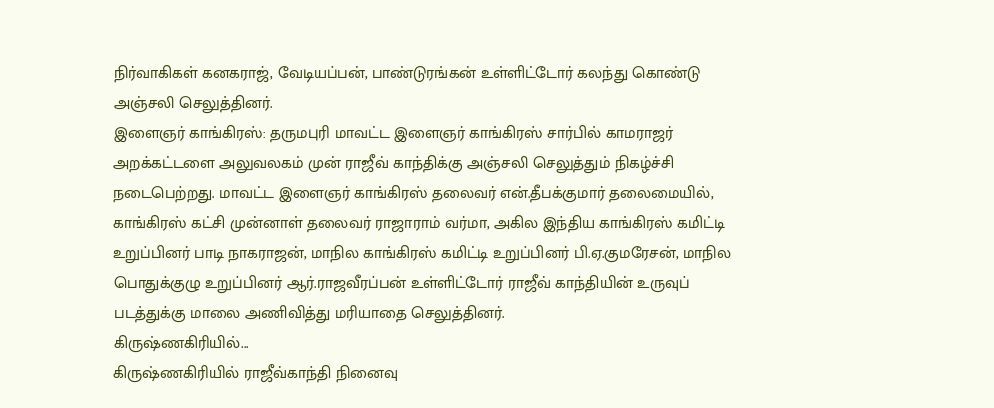நிர்வாகிகள் கனகராஜ், வேடியப்பன், பாண்டுரங்கன் உள்ளிட்டோர் கலந்து கொண்டு அஞ்சலி செலுத்தினர்.
இளைஞர் காங்கிரஸ்: தருமபுரி மாவட்ட இளைஞர் காங்கிரஸ் சார்பில் காமராஜர் அறக்கட்டளை அலுவலகம் முன் ராஜீவ் காந்திக்கு அஞ்சலி செலுத்தும் நிகழ்ச்சி நடைபெற்றது. மாவட்ட இளைஞர் காங்கிரஸ் தலைவர் என்.தீபக்குமார் தலைமையில், காங்கிரஸ் கட்சி முன்னாள் தலைவர் ராஜாராம் வர்மா, அகில இந்திய காங்கிரஸ் கமிட்டி உறுப்பினர் பாடி நாகராஜன், மாநில காங்கிரஸ் கமிட்டி உறுப்பினர் பி.ஏ.குமரேசன், மாநில பொதுக்குழு உறுப்பினர் ஆர்.ராஜவீரப்பன் உள்ளிட்டோர் ராஜீவ் காந்தியின் உருவுப் படத்துக்கு மாலை அணிவித்து மரியாதை செலுத்தினர்.
கிருஷ்ணகிரியில்...
கிருஷ்ணகிரியில் ராஜீவ்காந்தி நினைவு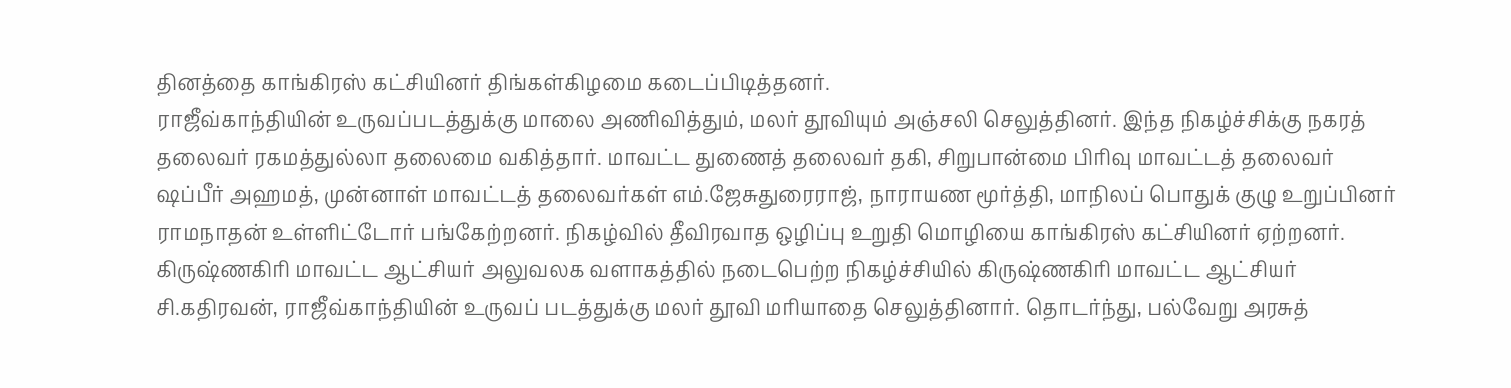தினத்தை காங்கிரஸ் கட்சியினர் திங்கள்கிழமை கடைப்பிடித்தனர்.
ராஜீவ்காந்தியின் உருவப்படத்துக்கு மாலை அணிவித்தும், மலர் தூவியும் அஞ்சலி செலுத்தினர். இந்த நிகழ்ச்சிக்கு நகரத் தலைவர் ரகமத்துல்லா தலைமை வகித்தார். மாவட்ட துணைத் தலைவர் தகி, சிறுபான்மை பிரிவு மாவட்டத் தலைவர் ஷப்பீர் அஹமத், முன்னாள் மாவட்டத் தலைவர்கள் எம்.ஜேசுதுரைராஜ், நாராயண மூர்த்தி, மாநிலப் பொதுக் குழு உறுப்பினர் ராமநாதன் உள்ளிட்டோர் பங்கேற்றனர். நிகழ்வில் தீவிரவாத ஒழிப்பு உறுதி மொழியை காங்கிரஸ் கட்சியினர் ஏற்றனர்.
கிருஷ்ணகிரி மாவட்ட ஆட்சியர் அலுவலக வளாகத்தில் நடைபெற்ற நிகழ்ச்சியில் கிருஷ்ணகிரி மாவட்ட ஆட்சியர் சி.கதிரவன், ராஜீவ்காந்தியின் உருவப் படத்துக்கு மலர் தூவி மரியாதை செலுத்தினார். தொடர்ந்து, பல்வேறு அரசுத்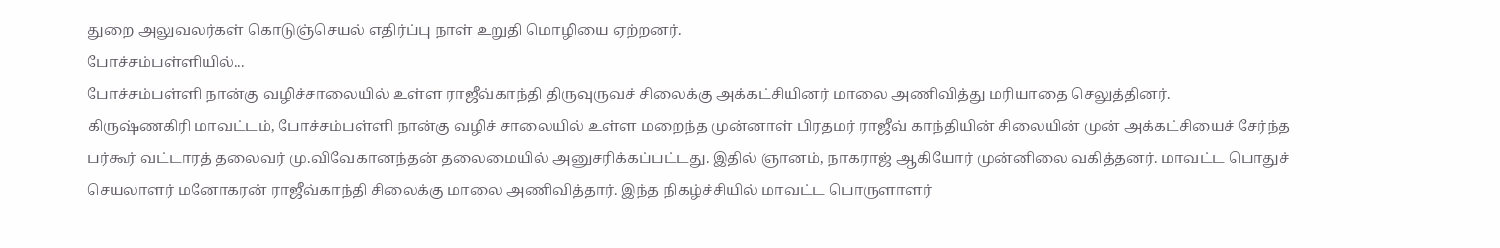துறை அலுவலர்கள் கொடுஞ்செயல் எதிர்ப்பு நாள் உறுதி மொழியை ஏற்றனர்.
போச்சம்பள்ளியில்...
போச்சம்பள்ளி நான்கு வழிச்சாலையில் உள்ள ராஜீவ்காந்தி திருவுருவச் சிலைக்கு அக்கட்சியினர் மாலை அணிவித்து மரியாதை செலுத்தினர்.
கிருஷ்ணகிரி மாவட்டம், போச்சம்பள்ளி நான்கு வழிச் சாலையில் உள்ள மறைந்த முன்னாள் பிரதமர் ராஜீவ் காந்தியின் சிலையின் முன் அக்கட்சியைச் சேர்ந்த பர்கூர் வட்டாரத் தலைவர் மு.விவேகானந்தன் தலைமையில் அனுசரிக்கப்பட்டது. இதில் ஞானம், நாகராஜ் ஆகியோர் முன்னிலை வகித்தனர். மாவட்ட பொதுச் செயலாளர் மனோகரன் ராஜீவ்காந்தி சிலைக்கு மாலை அணிவித்தார். இந்த நிகழ்ச்சியில் மாவட்ட பொருளாளர்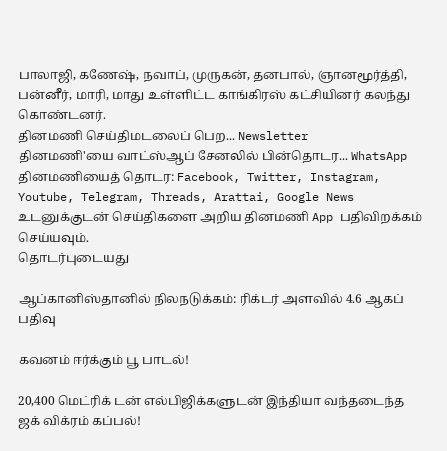பாலாஜி, கணேஷ், நவாப், முருகன், தனபால், ஞானமூர்த்தி, பன்னீர், மாரி, மாது உள்ளிட்ட காங்கிரஸ் கட்சியினர் கலந்து கொண்டனர்.
தினமணி செய்திமடலைப் பெற... Newsletter
தினமணி'யை வாட்ஸ்ஆப் சேனலில் பின்தொடர... WhatsApp
தினமணியைத் தொடர: Facebook, Twitter, Instagram, Youtube, Telegram, Threads, Arattai, Google News
உடனுக்குடன் செய்திகளை அறிய தினமணி App பதிவிறக்கம் செய்யவும்.
தொடர்புடையது

ஆப்கானிஸ்தானில் நிலநடுக்கம்: ரிக்டர் அளவில் 4.6 ஆகப் பதிவு

கவனம் ஈர்க்கும் பூ பாடல்!

20,400 மெட்ரிக் டன் எல்பிஜிக்களுடன் இந்தியா வந்தடைந்த ஜக் விக்ரம் கப்பல்!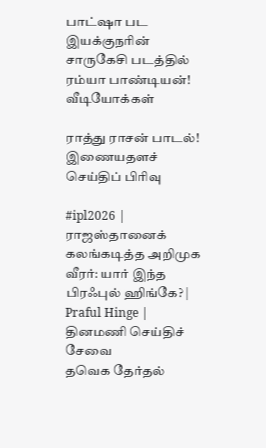பாட்ஷா பட இயக்குநரின் சாருகேசி படத்தில் ரம்யா பாண்டியன்!
வீடியோக்கள்

ராத்து ராசன் பாடல்!
இணையதளச் செய்திப் பிரிவு

#ipl2026 | ராஜஸ்தானைக் கலங்கடித்த அறிமுக வீரர்: யார் இந்த பிரஃபுல் ஹிங்கே? | Praful Hinge |
தினமணி செய்திச் சேவை
தவெக தேர்தல்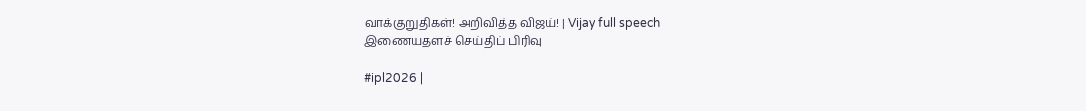வாக்குறுதிகள்! அறிவித்த விஜய்! | Vijay full speech
இணையதளச் செய்திப் பிரிவு

#ipl2026 |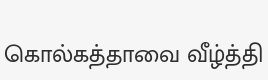கொல்கத்தாவை வீழ்த்தி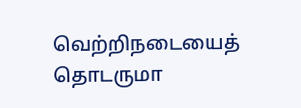வெற்றிநடையைத் தொடருமா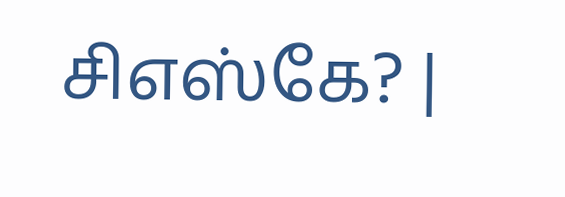சிஎஸ்கே? |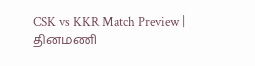CSK vs KKR Match Preview |
தினமணி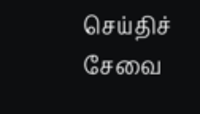செய்திச் சேவை